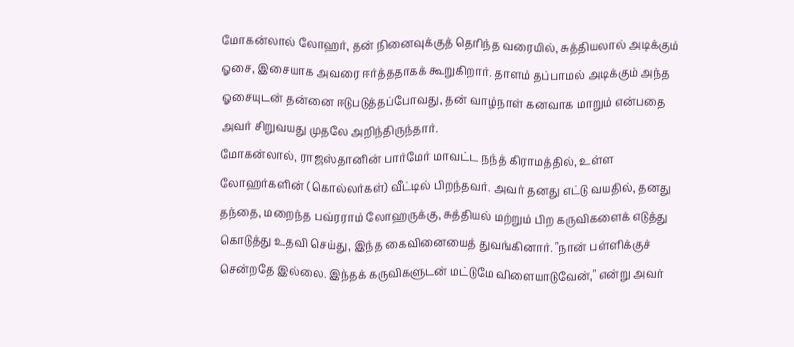மோகன்லால் லோஹர், தன் நினைவுக்குத் தெரிந்த வரையில், சுத்தியலால் அடிக்கும் ஓசை, இசையாக அவரை ஈர்த்ததாகக் கூறுகிறார். தாளம் தப்பாமல் அடிக்கும் அந்த ஓசையுடன் தன்னை ஈடுபடுத்தப்போவது, தன் வாழ்நாள் கனவாக மாறும் என்பதை அவர் சிறுவயது முதலே அறிந்திருந்தார்.
மோகன்லால், ராஜஸ்தானின் பார்மேர் மாவட்ட நந்த் கிராமத்தில், உள்ள லோஹர்களின் (கொல்லர்கள்) வீட்டில் பிறந்தவர். அவர் தனது எட்டு வயதில், தனது தந்தை, மறைந்த பவ்ரராம் லோஹருக்கு, சுத்தியல் மற்றும் பிற கருவிகளைக் எடுத்து கொடுத்து உதவி செய்து, இந்த கைவினையைத் துவங்கினார். "நான் பள்ளிக்குச் சென்றதே இல்லை. இந்தக் கருவிகளுடன் மட்டுமே விளையாடுவேன்," என்று அவர்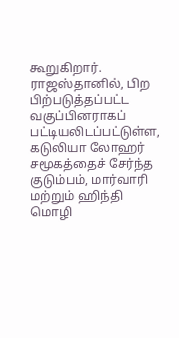கூறுகிறார்.
ராஜஸ்தானில், பிற பிற்படுத்தப்பட்ட வகுப்பினராகப் பட்டியலிடப்பட்டுள்ள, கடுலியா லோஹர் சமூகத்தைச் சேர்ந்த குடும்பம், மார்வாரி மற்றும் ஹிந்தி மொழி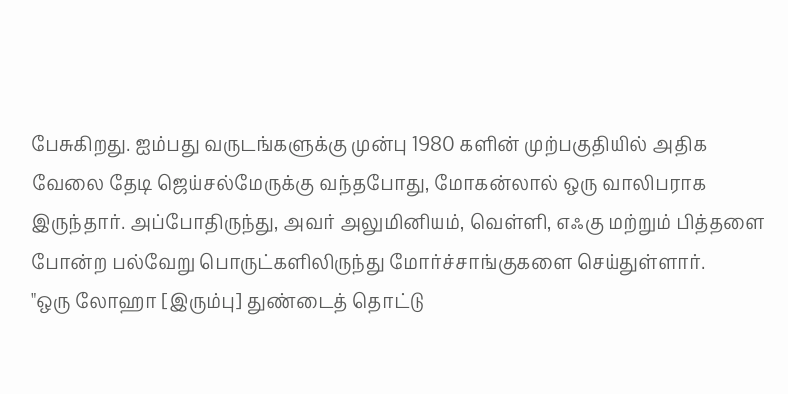பேசுகிறது. ஐம்பது வருடங்களுக்கு முன்பு 1980 களின் முற்பகுதியில் அதிக வேலை தேடி ஜெய்சல்மேருக்கு வந்தபோது, மோகன்லால் ஒரு வாலிபராக இருந்தார். அப்போதிருந்து, அவர் அலுமினியம், வெள்ளி, எஃகு மற்றும் பித்தளை போன்ற பல்வேறு பொருட்களிலிருந்து மோர்ச்சாங்குகளை செய்துள்ளார்.
"ஒரு லோஹா [இரும்பு] துண்டைத் தொட்டு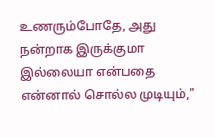உணரும்போதே, அது நன்றாக இருக்குமா இல்லையா என்பதை என்னால் சொல்ல முடியும்,"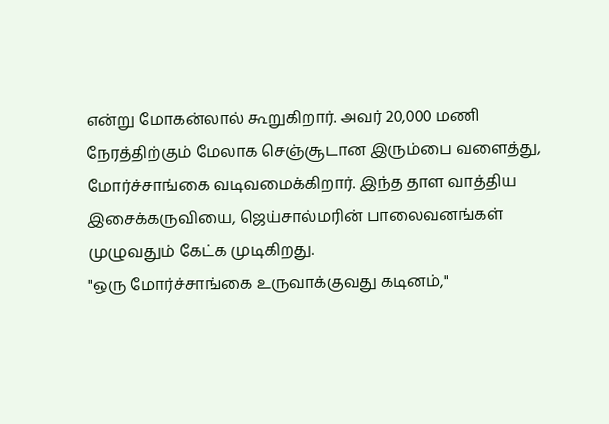என்று மோகன்லால் கூறுகிறார். அவர் 20,000 மணி நேரத்திற்கும் மேலாக செஞ்சூடான இரும்பை வளைத்து, மோர்ச்சாங்கை வடிவமைக்கிறார். இந்த தாள வாத்திய இசைக்கருவியை, ஜெய்சால்மரின் பாலைவனங்கள் முழுவதும் கேட்க முடிகிறது.
"ஒரு மோர்ச்சாங்கை உருவாக்குவது கடினம்,"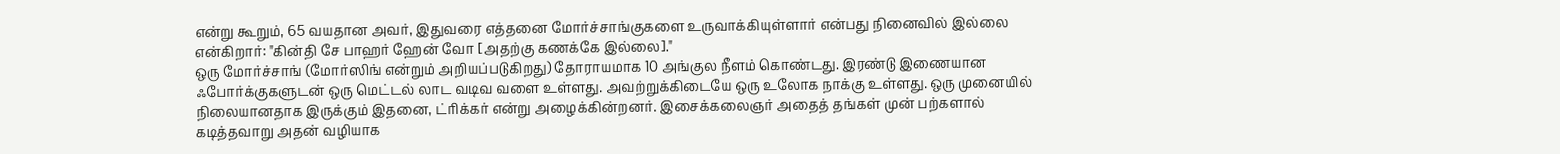என்று கூறும், 65 வயதான அவர், இதுவரை எத்தனை மோர்ச்சாங்குகளை உருவாக்கியுள்ளார் என்பது நினைவில் இல்லை என்கிறார்: "கின்தி சே பாஹர் ஹேன் வோ [அதற்கு கணக்கே இல்லை]."
ஒரு மோர்ச்சாங் (மோர்ஸிங் என்றும் அறியப்படுகிறது) தோராயமாக 10 அங்குல நீளம் கொண்டது. இரண்டு இணையான ஃபோர்க்குகளுடன் ஒரு மெட்டல் லாட வடிவ வளை உள்ளது. அவற்றுக்கிடையே ஒரு உலோக நாக்கு உள்ளது. ஒரு முனையில் நிலையானதாக இருக்கும் இதனை, ட்ரிக்கர் என்று அழைக்கின்றனர். இசைக்கலைஞர் அதைத் தங்கள் முன் பற்களால் கடித்தவாறு அதன் வழியாக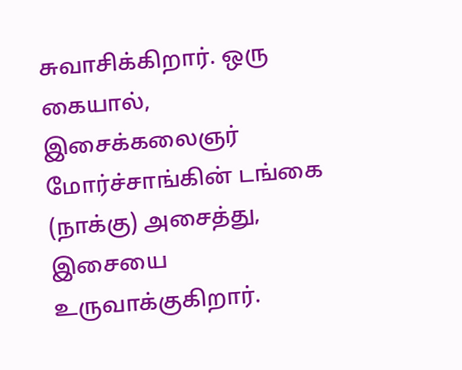சுவாசிக்கிறார். ஒரு கையால், இசைக்கலைஞர் மோர்ச்சாங்கின் டங்கை (நாக்கு) அசைத்து, இசையை உருவாக்குகிறார்.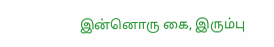இன்னொரு கை, இரும்பு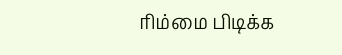ரிம்மை பிடிக்க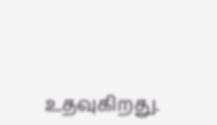உதவுகிறது.